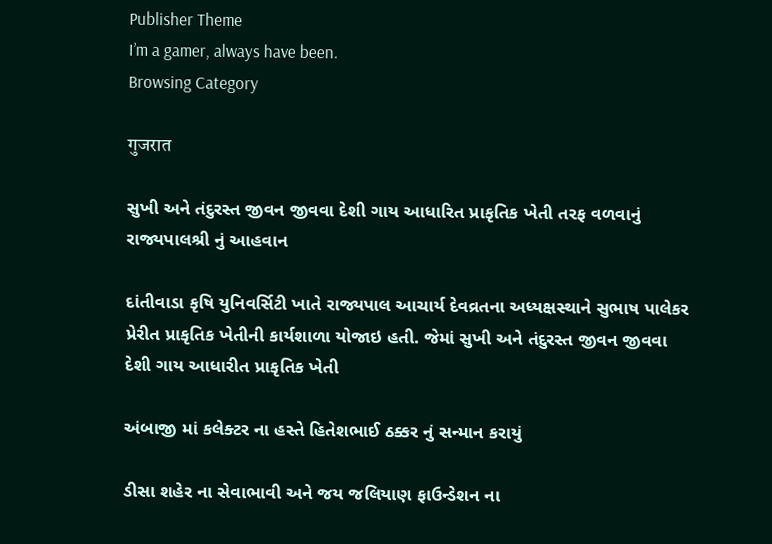Publisher Theme
I’m a gamer, always have been.
Browsing Category

गुजरात

સુખી અને તંદુરસ્ત જીવન જીવવા દેશી ગાય આધારિત પ્રાકૃતિક ખેતી તરફ વળવાનું રાજ્યપાલશ્રી નું આહવાન

દાંતીવાડા કૃષિ યુનિવર્સિટી ખાતે રાજ્યપાલ આચાર્ય દેવવ્રતના અધ્યક્ષસ્થાને સુભાષ પાલેકર પ્રેરીત પ્રાકૃતિક ખેતીની કાર્યશાળા યોજાઇ હતી. જેમાં સુખી અને તંદુરસ્ત જીવન જીવવા દેશી ગાય આધારીત પ્રાકૃતિક ખેતી

અંબાજી માં કલેક્ટર ના હસ્તે હિતેશભાઈ ઠક્કર નું સન્માન કરાયું

ડીસા શહેર ના સેવાભાવી અને જય જલિયાણ ફાઉન્ડેશન ના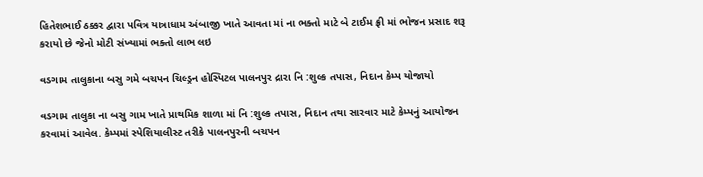હિતેશભાઈ ઠક્કર દ્વારા પવિત્ર યાત્રાધામ અંબાજી ખાતે આવતા માં ના ભક્તો માટે બે ટાઈમ ફ્રી માં ભોજન પ્રસાદ શરૂ કરાયો છે જેનો મોટી સંખ્યામાં ભક્તો લાભ લઇ

વડગામ તાલુકાના બસુ ગમે બચપન ચિલ્ડ્રન હોસ્પિટલ પાલનપુર દ્રારા નિ :શુલ્ક તપાસ, નિદાન કેમ્પ યોજાયો

વડગામ તાલુકા ના બસુ ગામ ખાતે પ્રાથમિક શાળા માં નિ :શુલ્ક તપાસ, નિદાન તથા સારવાર માટે કેમ્પનું આયોજન કરવામાં આવેલ. કેમ્પમાં સ્પેશિયાલીસ્ટ તરીકે પાલનપુરની બચપન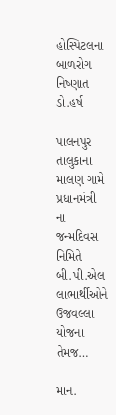હોસ્પિટલના બાળરોગ નિષ્ણાત ડો.હર્ષ

પાલનપુર તાલુકાના માલણ ગામે પ્રધાનમંત્રી ના જન્મદિવસ નિમિતે બી.પી.એલ લાભાર્થીઓને ઉજવલ્લા યોજના તેમજ…

માન.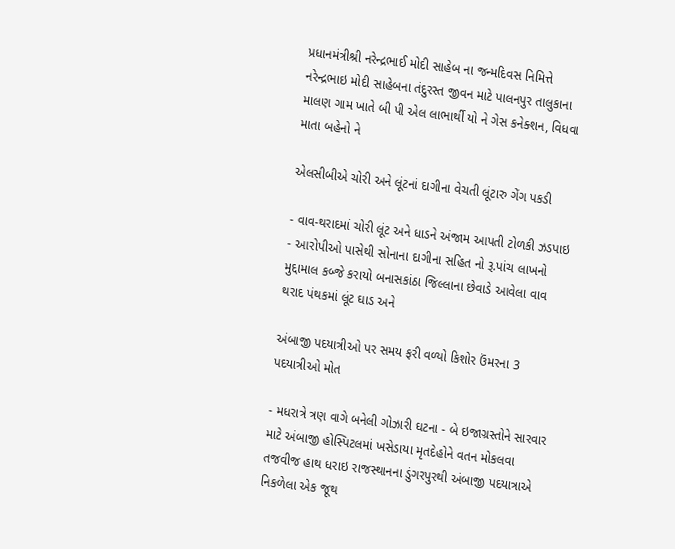પ્રધાનમંત્રીશ્રી નરેન્દ્રભાઈ મોદી સાહેબ ના જન્મદિવસ નિમિત્તે નરેન્દ્રભાઇ મોદી સાહેબના તંદુરસ્ત જીવન માટે પાલનપુર તાલુકાના માલણ ગામ ખાતે બી પી એલ લાભાર્થી યો ને ગેસ કનેક્શન, વિધવા માતા બહેનો ને

એલસીબીએ ચોરી અને લૂંટનાં દાગીના વેચતી લૂંટારુ ગેંગ પકડી

- વાવ-થરાદમાં ચોરી લૂંટ અને ધાડને અંજામ આપતી ટોળકી ઝડપાઇ - આરોપીઓ પાસેથી સોનાના દાગીના સહિત નો રૂ.પાંચ લાખનો મુદ્દામાલ કબ્જે કરાયો બનાસકાંઠા જિલ્લાના છેવાડે આવેલા વાવ થરાદ પંથકમાં લૂંટ ઘાડ અને

અંબાજી પદયાત્રીઓ પર સમય ફરી વળ્યો કિશોર ઉંમરના 3 પદયાત્રીઓ મોત

- મધરાત્રે ત્રણ વાગે બનેલી ગોઝારી ઘટના - બે ઇજાગ્રસ્તોને સારવાર માટે અંબાજી હોસ્પિટલમાં ખસેડાયા મૃતદેહોને વતન મોકલવા તજવીજ હાથ ધરાઇ રાજસ્થાનના ડુંગરપુરથી અંબાજી પદયાત્રાએ નિકળેલા એક જૂથ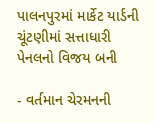પાલનપુરમાં માર્કેટ યાર્ડની ચૂંટણીમાં સત્તાધારી પેનલનો વિજય બની

- વર્તમાન ચેરમનની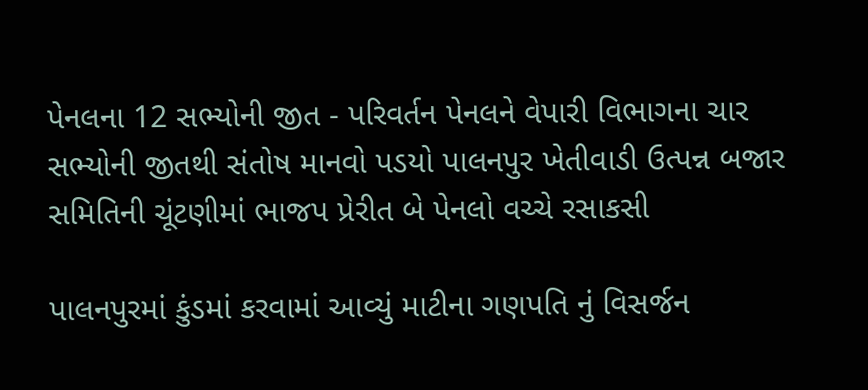પેનલના 12 સભ્યોની જીત - પરિવર્તન પેનલને વેપારી વિભાગના ચાર સભ્યોની જીતથી સંતોષ માનવો પડયો પાલનપુર ખેતીવાડી ઉત્પન્ન બજાર સમિતિની ચૂંટણીમાં ભાજપ પ્રેરીત બે પેનલો વચ્ચે રસાકસી

પાલનપુરમાં કુંડમાં કરવામાં આવ્યું માટીના ગણપતિ નું વિસર્જન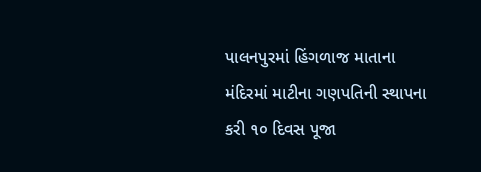પાલનપુરમાં હિંગળાજ માતાના મંદિરમાં માટીના ગણપતિની સ્થાપના કરી ૧૦ દિવસ પૂજા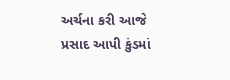અર્ચના કરી આજે પ્રસાદ આપી કુંડમાં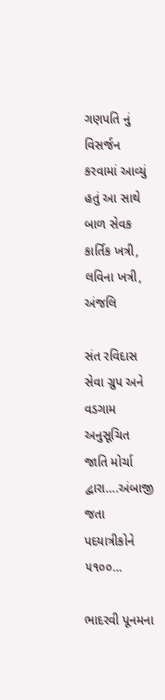ગણપતિ નું વિસર્જન કરવામાં આવ્યું હતું આ સાથે બાળ સેવક કાર્તિક ખત્રી, લવિના ખત્રી, અંજલિ

સંત રવિદાસ સેવા ગ્રુપ અને વડગામ અનુસૂચિત જાતિ મોર્ચા દ્વારા….અંબાજી જતા પદયાત્રીકોને ૫૧૦૦…

ભાદરવી પૂનમના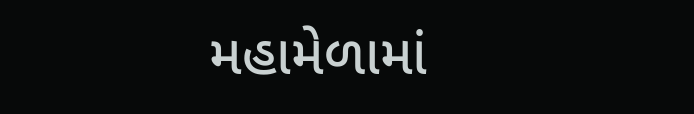મહામેળામાં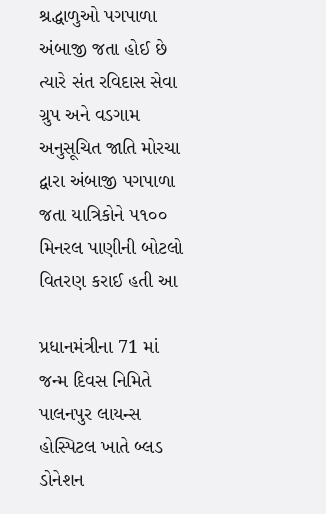શ્રદ્ધાળુઓ પગપાળા અંબાજી જતા હોઈ છે ત્યારે સંત રવિદાસ સેવા ગ્રુપ અને વડગામ અનુસૂચિત જાતિ મોરચા દ્વારા અંબાજી પગપાળા જતા યાત્રિકોને ૫૧૦૦ મિનરલ પાણીની બોટલો વિતરણ કરાઈ હતી આ

પ્રધાનમંત્રીના 71 માં જન્મ દિવસ નિમિતે પાલનપુર લાયન્સ હોસ્પિટલ ખાતે બ્લડ ડોનેશન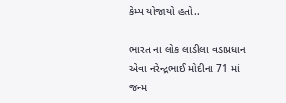કેમ્પ યોજાયો હતો..

ભારત ના લોક લાડીલા વડાપ્રધાન એવા નરેન્દ્રભાઈ મોદીના 71 માં જન્મ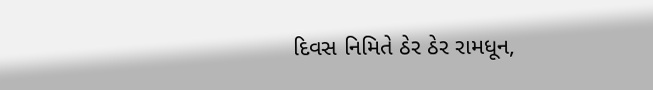દિવસ નિમિતે ઠેર ઠેર રામધૂન,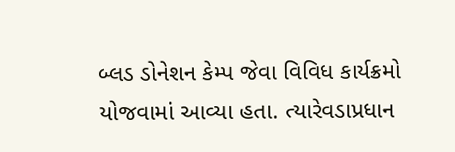બ્લડ ડોનેશન કેમ્પ જેવા વિવિધ કાર્યક્રમો યોજવામાં આવ્યા હતા. ત્યારેવડાપ્રધાન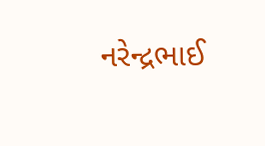નરેન્દ્રભાઈ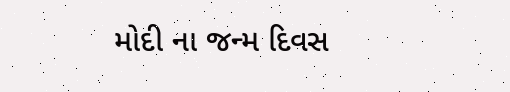મોદી ના જન્મ દિવસ